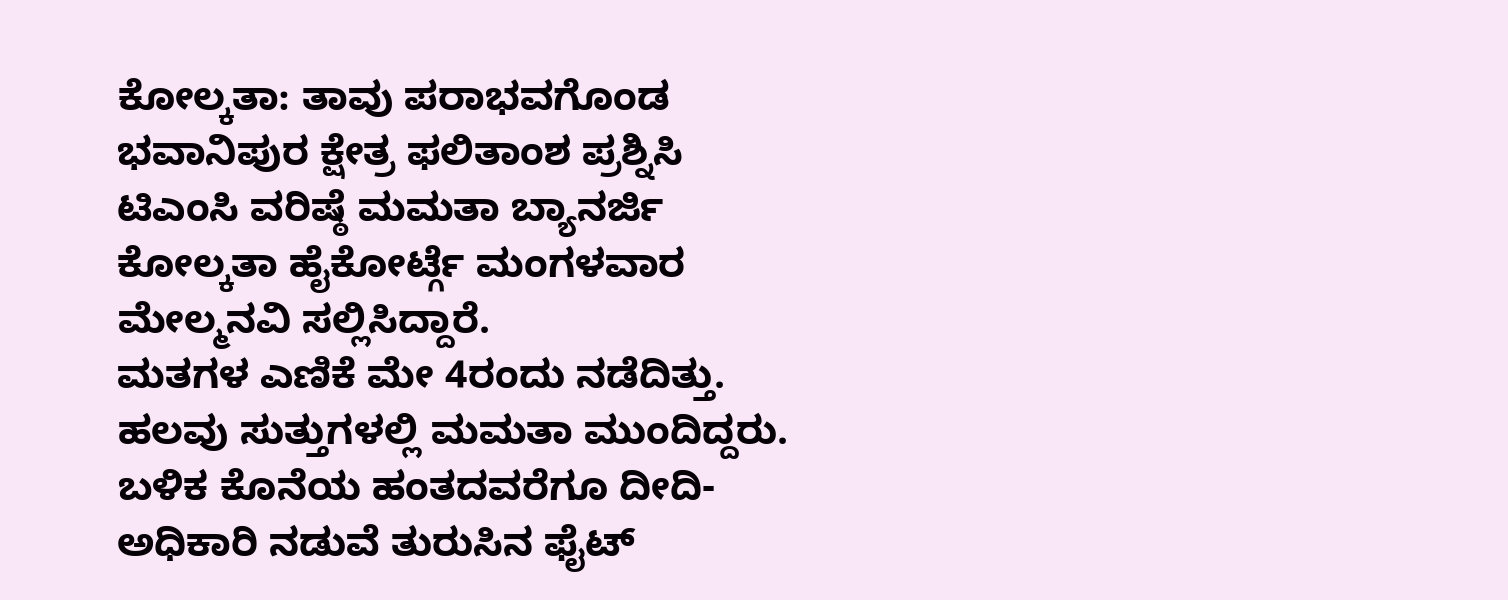ಕೋಲ್ಕತಾ: ತಾವು ಪರಾಭವಗೊಂಡ ಭವಾನಿಪುರ ಕ್ಷೇತ್ರ ಫಲಿತಾಂಶ ಪ್ರಶ್ನಿಸಿ ಟಿಎಂಸಿ ವರಿಷ್ಠೆ ಮಮತಾ ಬ್ಯಾನರ್ಜಿ ಕೋಲ್ಕತಾ ಹೈಕೋರ್ಟ್ಗೆ ಮಂಗಳವಾರ ಮೇಲ್ಮನವಿ ಸಲ್ಲಿಸಿದ್ದಾರೆ.
ಮತಗಳ ಎಣಿಕೆ ಮೇ 4ರಂದು ನಡೆದಿತ್ತು. ಹಲವು ಸುತ್ತುಗಳಲ್ಲಿ ಮಮತಾ ಮುಂದಿದ್ದರು. ಬಳಿಕ ಕೊನೆಯ ಹಂತದವರೆಗೂ ದೀದಿ-ಅಧಿಕಾರಿ ನಡುವೆ ತುರುಸಿನ ಫೈಟ್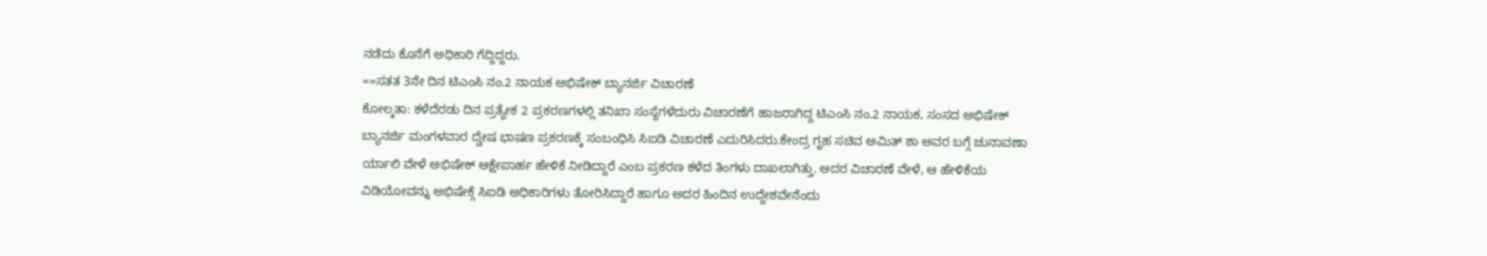ನಡೆದು ಕೊನೆಗೆ ಅಧಿಕಾರಿ ಗೆದ್ದಿದ್ದರು.
==ಸತತ 3ನೇ ದಿನ ಟಿಎಂಸಿ ನಂ.2 ನಾಯಕ ಅಭಿಷೇಕ್ ಬ್ಯಾನರ್ಜಿ ವಿಚಾರಣೆ
ಕೋಲ್ಕತಾ: ಕಳೆದೆರಡು ದಿನ ಪ್ರತ್ಯೇಕ 2 ಪ್ರಕರಣಗಳಲ್ಲಿ ತನಿಖಾ ಸಂಸ್ಥೆಗಳೆದುರು ವಿಚಾರಣೆಗೆ ಹಾಜರಾಗಿದ್ದ ಟಿಎಂಸಿ ನಂ.2 ನಾಯಕ, ಸಂಸದ ಅಭಿಷೇಕ್ ಬ್ಯಾನರ್ಜಿ ಮಂಗಳವಾರ ದ್ವೇಷ ಭಾಷಣ ಪ್ರಕರಣಕ್ಕೆ ಸಂಬಂಧಿಸಿ ಸಿಐಡಿ ವಿಚಾರಣೆ ಎದುರಿಸಿದರು.ಕೇಂದ್ರ ಗೃಹ ಸಚಿವ ಅಮಿತ್ ಶಾ ಅವರ ಬಗ್ಗೆ ಚುನಾವಣಾ ರ್ಯಾಲಿ ವೇಳೆ ಅಭಿಷೇಕ್ ಆಕ್ಷೇಪಾರ್ಹ ಹೇಳಿಕೆ ನೀಡಿದ್ದಾರೆ ಎಂಬ ಪ್ರಕರಣ ಕಳೆದ ತಿಂಗಳು ದಾಖಲಾಗಿತ್ತು. ಅದರ ವಿಚಾರಣೆ ವೇಳೆ, ಆ ಹೇಳಿಕೆಯ ವಿಡಿಯೋವನ್ನು ಅಭಿಷೇಕ್ಗೆ ಸಿಐಡಿ ಅಧಿಕಾರಿಗಳು ತೋರಿಸಿದ್ದಾರೆ ಹಾಗೂ ಅದರ ಹಿಂದಿನ ಉದ್ದೇಶವೇನೆಂದು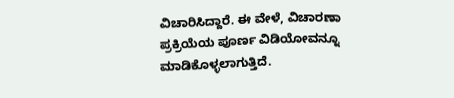ವಿಚಾರಿಸಿದ್ದಾರೆ. ಈ ವೇಳೆ, ವಿಚಾರಣಾ ಪ್ರಕ್ರಿಯೆಯ ಪೂರ್ಣ ವಿಡಿಯೋವನ್ನೂ ಮಾಡಿಕೊಳ್ಳಲಾಗುತ್ತಿದೆ.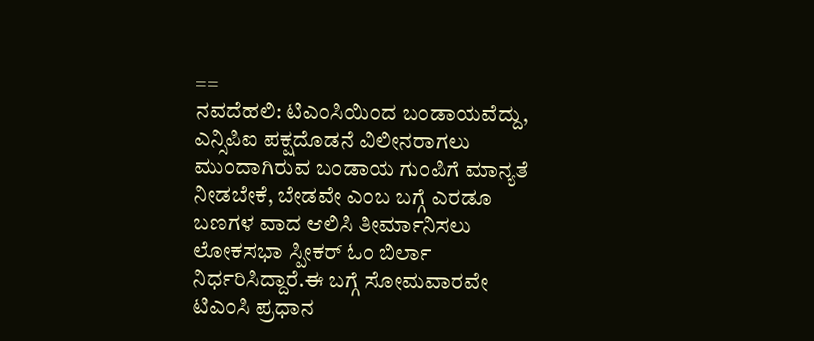==
ನವದೆಹಲಿ: ಟಿಎಂಸಿಯಿಂದ ಬಂಡಾಯವೆದ್ದು, ಎನ್ಸಿಪಿಐ ಪಕ್ಷದೊಡನೆ ವಿಲೀನರಾಗಲು ಮುಂದಾಗಿರುವ ಬಂಡಾಯ ಗುಂಪಿಗೆ ಮಾನ್ಯತೆ ನೀಡಬೇಕೆ, ಬೇಡವೇ ಎಂಬ ಬಗ್ಗೆ ಎರಡೂ ಬಣಗಳ ವಾದ ಆಲಿಸಿ ತೀರ್ಮಾನಿಸಲು ಲೋಕಸಭಾ ಸ್ಪೀಕರ್ ಓಂ ಬಿರ್ಲಾ ನಿರ್ಧರಿಸಿದ್ದಾರೆ.ಈ ಬಗ್ಗೆ ಸೋಮವಾರವೇ ಟಿಎಂಸಿ ಪ್ರಧಾನ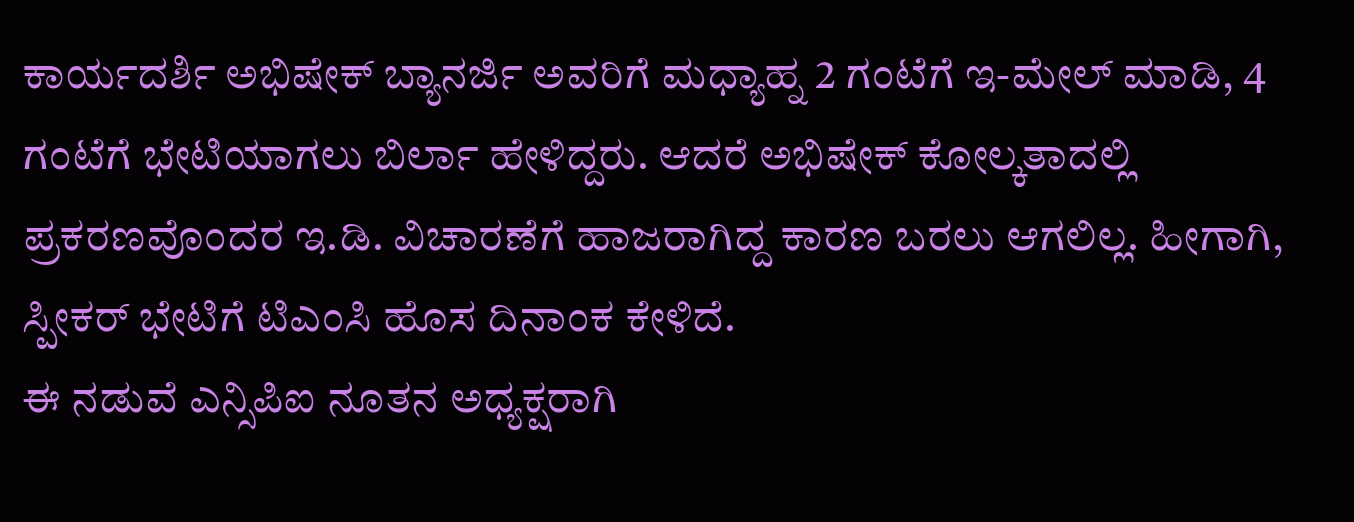ಕಾರ್ಯದರ್ಶಿ ಅಭಿಷೇಕ್ ಬ್ಯಾನರ್ಜಿ ಅವರಿಗೆ ಮಧ್ಯಾಹ್ನ 2 ಗಂಟೆಗೆ ಇ-ಮೇಲ್ ಮಾಡಿ, 4 ಗಂಟೆಗೆ ಭೇಟಿಯಾಗಲು ಬಿರ್ಲಾ ಹೇಳಿದ್ದರು. ಆದರೆ ಅಭಿಷೇಕ್ ಕೋಲ್ಕತಾದಲ್ಲಿ ಪ್ರಕರಣವೊಂದರ ಇ.ಡಿ. ವಿಚಾರಣೆಗೆ ಹಾಜರಾಗಿದ್ದ ಕಾರಣ ಬರಲು ಆಗಲಿಲ್ಲ. ಹೀಗಾಗಿ, ಸ್ಪೀಕರ್ ಭೇಟಿಗೆ ಟಿಎಂಸಿ ಹೊಸ ದಿನಾಂಕ ಕೇಳಿದೆ.
ಈ ನಡುವೆ ಎನ್ಸಿಪಿಐ ನೂತನ ಅಧ್ಯಕ್ಷರಾಗಿ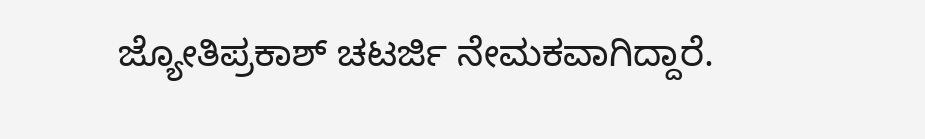ಜ್ಯೋತಿಪ್ರಕಾಶ್ ಚಟರ್ಜಿ ನೇಮಕವಾಗಿದ್ದಾರೆ.